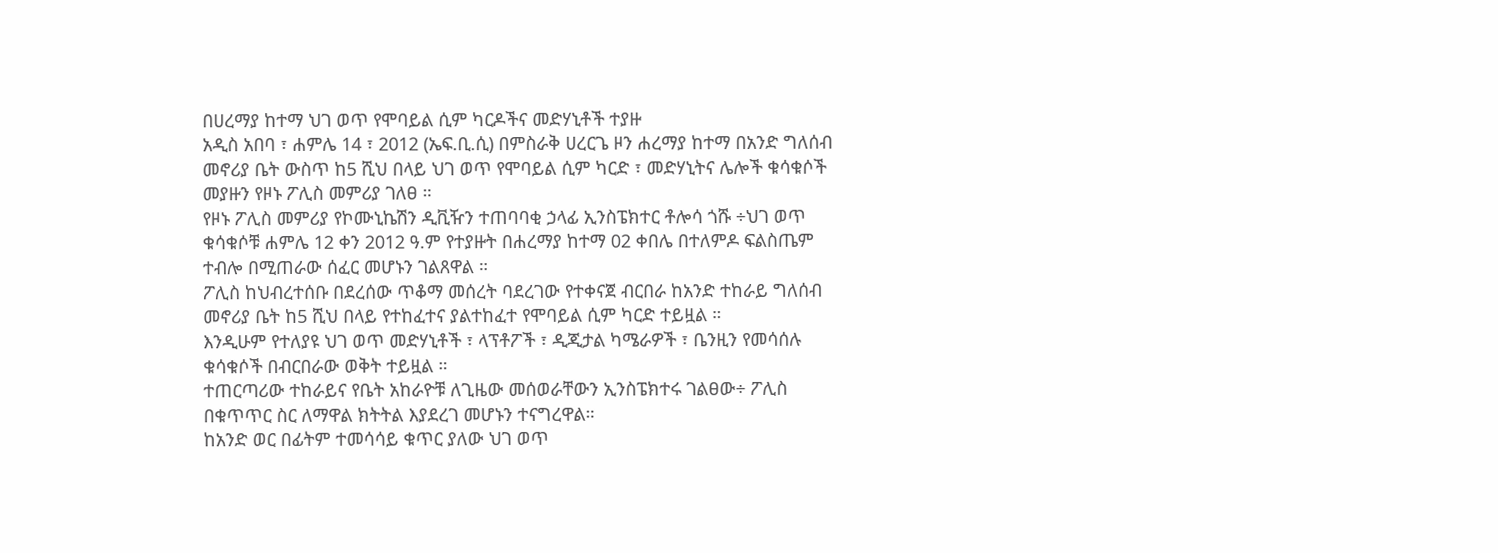በሀረማያ ከተማ ህገ ወጥ የሞባይል ሲም ካርዶችና መድሃኒቶች ተያዙ
አዲስ አበባ ፣ ሐምሌ 14 ፣ 2012 (ኤፍ.ቢ.ሲ) በምስራቅ ሀረርጌ ዞን ሐረማያ ከተማ በአንድ ግለሰብ መኖሪያ ቤት ውስጥ ከ5 ሺህ በላይ ህገ ወጥ የሞባይል ሲም ካርድ ፣ መድሃኒትና ሌሎች ቁሳቁሶች መያዙን የዞኑ ፖሊስ መምሪያ ገለፀ ።
የዞኑ ፖሊስ መምሪያ የኮሙኒኬሽን ዲቪዥን ተጠባባቂ ኃላፊ ኢንስፔክተር ቶሎሳ ጎሹ ÷ህገ ወጥ ቁሳቁሶቹ ሐምሌ 12 ቀን 2012 ዓ.ም የተያዙት በሐረማያ ከተማ 02 ቀበሌ በተለምዶ ፍልስጤም ተብሎ በሚጠራው ሰፈር መሆኑን ገልጸዋል ።
ፖሊስ ከህብረተሰቡ በደረሰው ጥቆማ መሰረት ባደረገው የተቀናጀ ብርበራ ከአንድ ተከራይ ግለሰብ መኖሪያ ቤት ከ5 ሺህ በላይ የተከፈተና ያልተከፈተ የሞባይል ሲም ካርድ ተይዟል ።
እንዲሁም የተለያዩ ህገ ወጥ መድሃኒቶች ፣ ላፕቶፖች ፣ ዲጂታል ካሜራዎች ፣ ቤንዚን የመሳሰሉ ቁሳቁሶች በብርበራው ወቅት ተይዟል ።
ተጠርጣሪው ተከራይና የቤት አከራዮቹ ለጊዜው መሰወራቸውን ኢንስፔክተሩ ገልፀው÷ ፖሊስ በቁጥጥር ስር ለማዋል ክትትል እያደረገ መሆኑን ተናግረዋል።
ከአንድ ወር በፊትም ተመሳሳይ ቁጥር ያለው ህገ ወጥ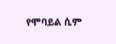የሞባይል ሲም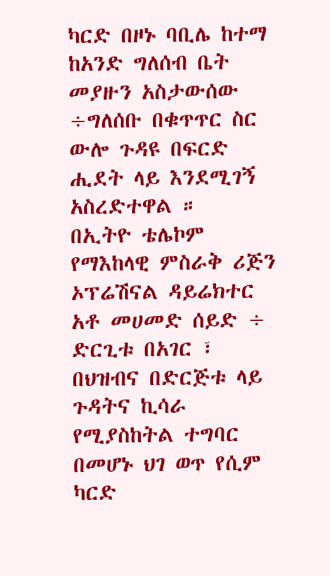ካርድ በዞኑ ባቢሌ ከተማ ከአንድ ግለሰብ ቤት መያዙን አስታውሰው ÷ግለሰቡ በቁጥጥር ስር ውሎ ጉዳዩ በፍርድ ሒደት ላይ እንደሚገኝ አስረድተዋል ።
በኢትዮ ቴሌኮም የማእከላዊ ምስራቅ ሪጅን ኦፕሬሽናል ዳይሬክተር አቶ መሀመድ ሰይድ ÷ ድርጊቱ በአገር ፣ በህዝብና በድርጅቱ ላይ ጉዳትና ኪሳራ የሚያስከትል ተግባር በመሆኑ ህገ ወጥ የሲም ካርድ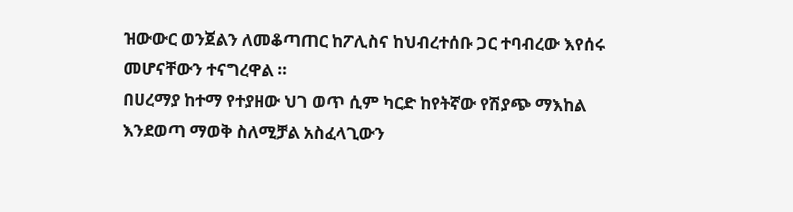ዝውውር ወንጀልን ለመቆጣጠር ከፖሊስና ከህብረተሰቡ ጋር ተባብረው እየሰሩ መሆናቸውን ተናግረዋል ።
በሀረማያ ከተማ የተያዘው ህገ ወጥ ሲም ካርድ ከየትኛው የሽያጭ ማእከል እንደወጣ ማወቅ ስለሚቻል አስፈላጊውን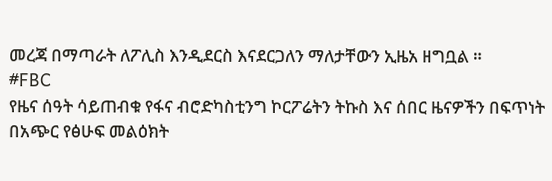መረጃ በማጣራት ለፖሊስ እንዲደርስ እናደርጋለን ማለታቸውን ኢዜአ ዘግቧል ።
#FBC
የዜና ሰዓት ሳይጠብቁ የፋና ብሮድካስቲንግ ኮርፖሬትን ትኩስ እና ሰበር ዜናዎችን በፍጥነት በአጭር የፅሁፍ መልዕክት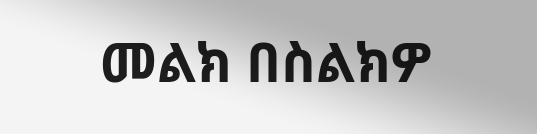መልክ በስልክዎ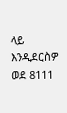ላይ እንዲደርስዎ ወደ 8111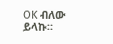OK ብለው ይላኩ።